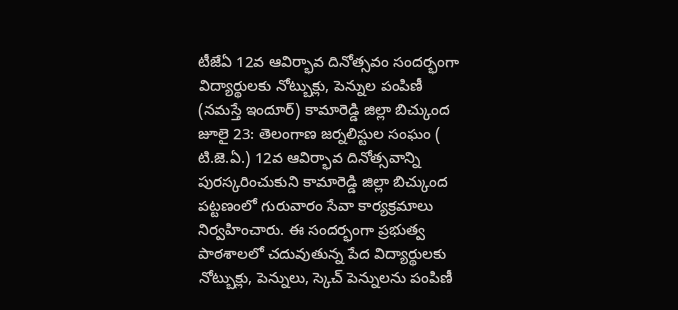టీజేఏ 12వ ఆవిర్భావ దినోత్సవం సందర్భంగా విద్యార్థులకు నోట్బుక్లు, పెన్నుల పంపిణీ
(నమస్తే ఇందూర్) కామారెడ్డి జిల్లా బిచ్కుంద జూలై 23: తెలంగాణ జర్నలిస్టుల సంఘం ( టి.జె.ఏ.) 12వ ఆవిర్భావ దినోత్సవాన్ని పురస్కరించుకుని కామారెడ్డి జిల్లా బిచ్కుంద పట్టణంలో గురువారం సేవా కార్యక్రమాలు నిర్వహించారు. ఈ సందర్భంగా ప్రభుత్వ పాఠశాలలో చదువుతున్న పేద విద్యార్థులకు నోట్బుక్లు, పెన్నులు, స్కెచ్ పెన్నులను పంపిణీ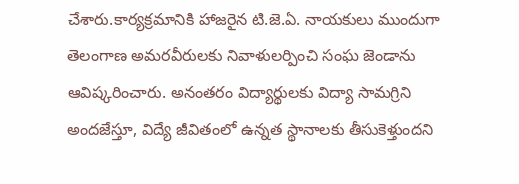చేశారు.కార్యక్రమానికి హాజరైన టి.జె.ఏ. నాయకులు ముందుగా తెలంగాణ అమరవీరులకు నివాళులర్పించి సంఘ జెండాను ఆవిష్కరించారు. అనంతరం విద్యార్థులకు విద్యా సామగ్రిని అందజేస్తూ, విద్యే జీవితంలో ఉన్నత స్థానాలకు తీసుకెళ్తుందని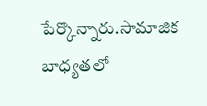పేర్కొన్నారు.సామాజిక బాధ్యతలో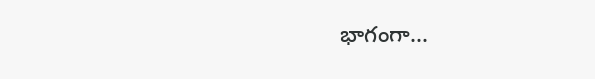భాగంగా...